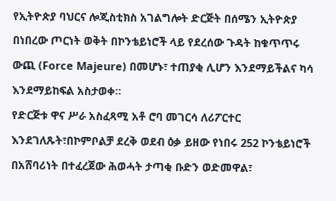የኢትዮጵያ ባህርና ሎጂስቲክስ አገልግሎት ድርጅት በሰሜን ኢትዮጵያ በነበረው ጦርነት ወቅት በኮንቴይነሮች ላይ የደረሰው ጉዳት ከቁጥጥሩ ውጪ (Force Majeure) በመሆኑ፣ ተጠያቂ ሊሆን እንደማይችልና ካሳ እንደማይከፍል አስታወቀ።
የድርጅቱ ዋና ሥራ አስፈጻሚ አቶ ሮባ መገርሳ ለሪፖርተር እንደገለጹት፣በኮምቦልቻ ደረቅ ወደብ ዕቃ ይዘው የነበሩ 252 ኮንቴይነሮች በአሸባሪነት በተፈረጀው ሕወሓት ታጣቂ ቡድን ወድመዋል፣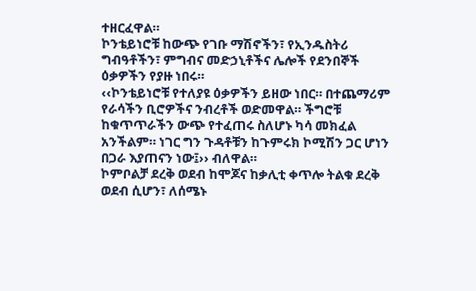ተዘርፈዋል።
ኮንቴይነሮቹ ከውጭ የገቡ ማሽኖችን፣ የኢንዱስትሪ ግብዓቶችን፣ ምግብና መድኃኒቶችና ሌሎች የደንበኞች ዕቃዎችን የያዙ ነበሩ።
‹‹ኮንቴይነሮቹ የተለያዩ ዕቃዎችን ይዘው ነበር። በተጨማሪም የራሳችን ቢሮዎችና ንብረቶች ወድመዋል። ችግሮቹ ከቁጥጥራችን ውጭ የተፈጠሩ ስለሆኑ ካሳ መክፈል አንችልም። ነገር ግን ጉዳቶቹን ከጉምሩክ ኮሚሽን ጋር ሆነን በጋራ እያጠናን ነው፤›› ብለዋል።
ኮምቦልቻ ደረቅ ወደብ ከሞጆና ከቃሊቲ ቀጥሎ ትልቁ ደረቅ ወደብ ሲሆን፣ ለሰሜኑ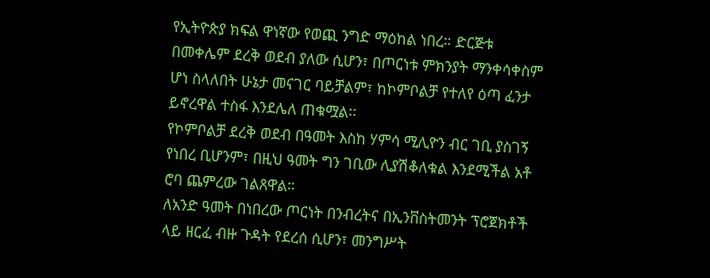የኢትዮጵያ ክፍል ዋነኛው የወጪ ንግድ ማዕከል ነበረ። ድርጅቱ በመቀሌም ደረቅ ወደብ ያለው ሲሆን፣ በጦርነቱ ምክንያት ማንቀሳቀስም ሆነ ስላለበት ሁኔታ መናገር ባይቻልም፣ ከኮምቦልቻ የተለየ ዕጣ ፈንታ ይኖረዋል ተስፋ እንደሌለ ጠቁሟል፡፡
የኮምቦልቻ ደረቅ ወደብ በዓመት እስከ ሃምሳ ሚሊዮን ብር ገቢ ያስገኝ የነበረ ቢሆንም፣ በዚህ ዓመት ግን ገቢው ሊያሽቆለቁል እንደሚችል አቶ ሮባ ጨምረው ገልጸዋል።
ለአንድ ዓመት በነበረው ጦርነት በንብረትና በኢንቨስትመንት ፕሮጀክቶች ላይ ዘርፈ ብዙ ጉዳት የደረሰ ሲሆን፣ መንግሥት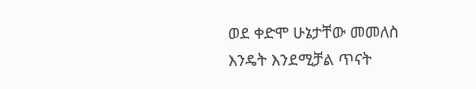ወደ ቀድሞ ሁኔታቸው መመለስ እንዴት እንደሚቻል ጥናት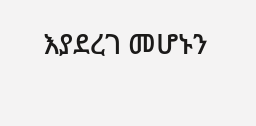እያደረገ መሆኑን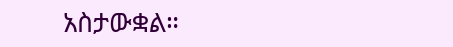አስታውቋል።